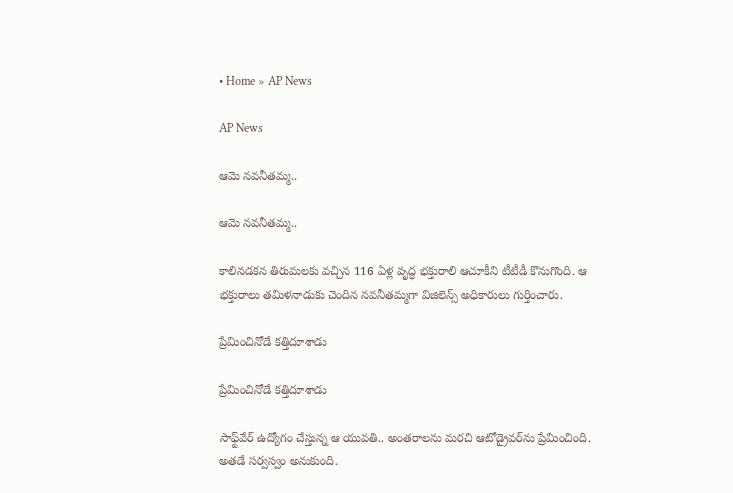• Home » AP News

AP News

ఆమె నవనీతమ్మ..

ఆమె నవనీతమ్మ..

కాలినడకన తిరుమలకు వచ్చిన 116 ఏళ్ల వృద్ధ భక్తురాలి ఆచూకీని టీటీడీ కొనుగొంది. ఆ భక్తురాలు తమిళనాడుకు చెందిన నవనీతమ్మగా విజిలెన్స్‌ అధికారులు గుర్తించారు.

ప్రేమించినోడే కత్తిదూశాడు

ప్రేమించినోడే కత్తిదూశాడు

సాఫ్ట్‌వేర్‌ ఉద్యోగం చేస్తున్న ఆ యువతి.. అంతరాలను మరచి ఆటోడ్రైవర్‌ను ప్రేమించింది. అతడే సర్వస్వం అనుకుంది.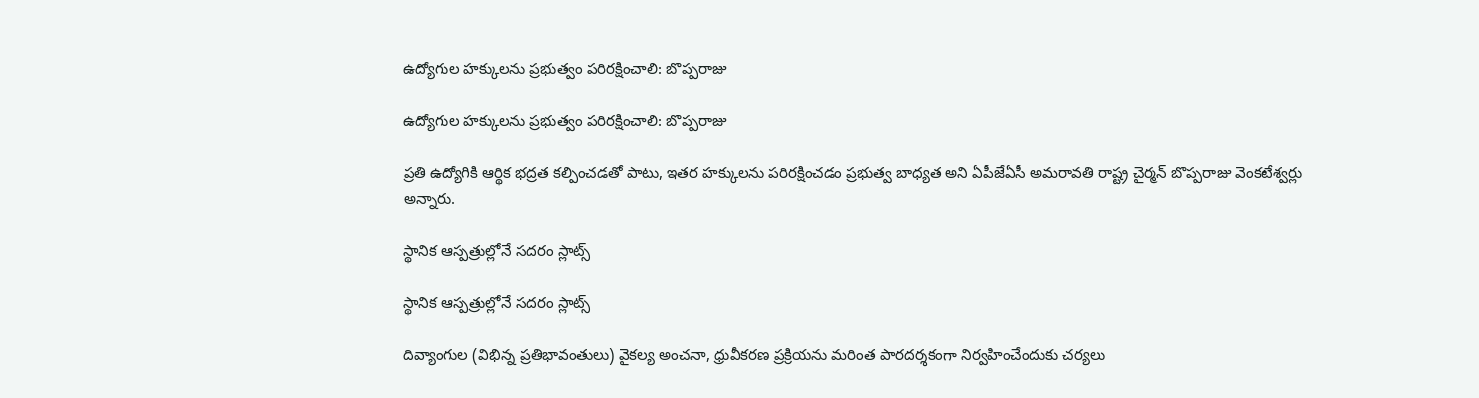ఉద్యోగుల హక్కులను ప్రభుత్వం పరిరక్షించాలి: బొప్పరాజు

ఉద్యోగుల హక్కులను ప్రభుత్వం పరిరక్షించాలి: బొప్పరాజు

ప్రతి ఉద్యోగికి ఆర్థిక భద్రత కల్పించడతో పాటు, ఇతర హక్కులను పరిరక్షించడం ప్రభుత్వ బాధ్యత అని ఏపీజేఏసీ అమరావతి రాష్ట్ర చైర్మన్‌ బొప్పరాజు వెంకటేశ్వర్లు అన్నారు.

స్థానిక ఆస్పత్రుల్లోనే సదరం స్లాట్స్‌

స్థానిక ఆస్పత్రుల్లోనే సదరం స్లాట్స్‌

దివ్యాంగుల (విభిన్న ప్రతిభావంతులు) వైకల్య అంచనా, ధ్రువీకరణ ప్రక్రియను మరింత పారదర్శకంగా నిర్వహించేందుకు చర్యలు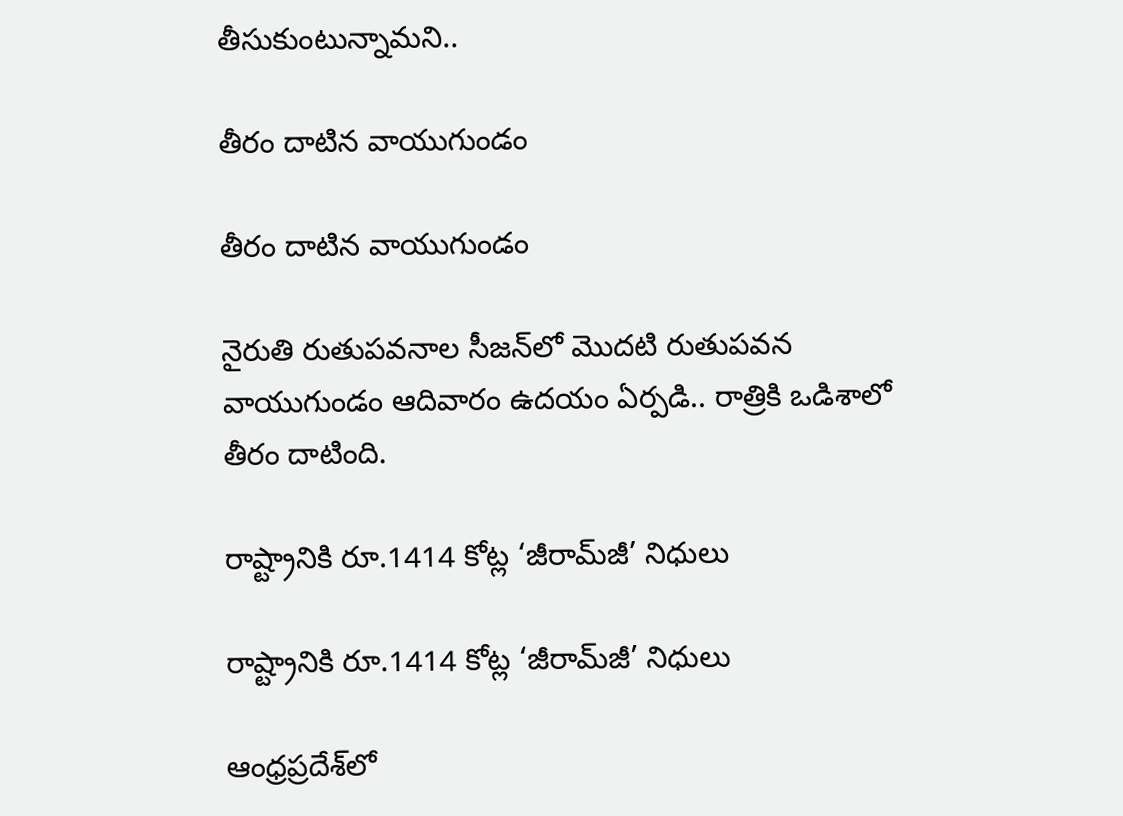తీసుకుంటున్నామని..

తీరం దాటిన వాయుగుండం

తీరం దాటిన వాయుగుండం

నైరుతి రుతుపవనాల సీజన్‌లో మొదటి రుతుపవన వాయుగుండం ఆదివారం ఉదయం ఏర్పడి.. రాత్రికి ఒడిశాలో తీరం దాటింది.

రాష్ట్రానికి రూ.1414 కోట్ల ‘జీరామ్‌జీ’ నిధులు

రాష్ట్రానికి రూ.1414 కోట్ల ‘జీరామ్‌జీ’ నిధులు

ఆంధ్రప్రదేశ్‌లో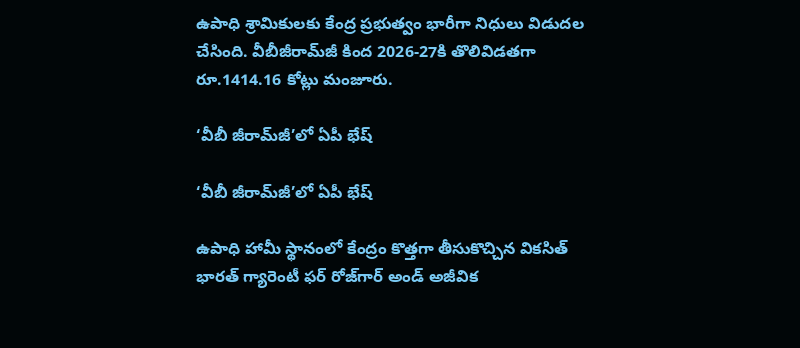ఉపాధి శ్రామికులకు కేంద్ర ప్రభుత్వం భారీగా నిధులు విడుదల చేసింది. వీబీజీరామ్‌జీ కింద 2026-27కి తొలివిడతగా రూ.1414.16 కోట్లు మంజూరు.

‘వీబీ జీరామ్‌జీ’లో ఏపీ భేష్‌

‘వీబీ జీరామ్‌జీ’లో ఏపీ భేష్‌

ఉపాధి హామీ స్థానంలో కేంద్రం కొత్తగా తీసుకొచ్చిన వికసిత్‌ భారత్‌ గ్యారెంటీ ఫర్‌ రోజ్‌గార్‌ అండ్‌ అజీవిక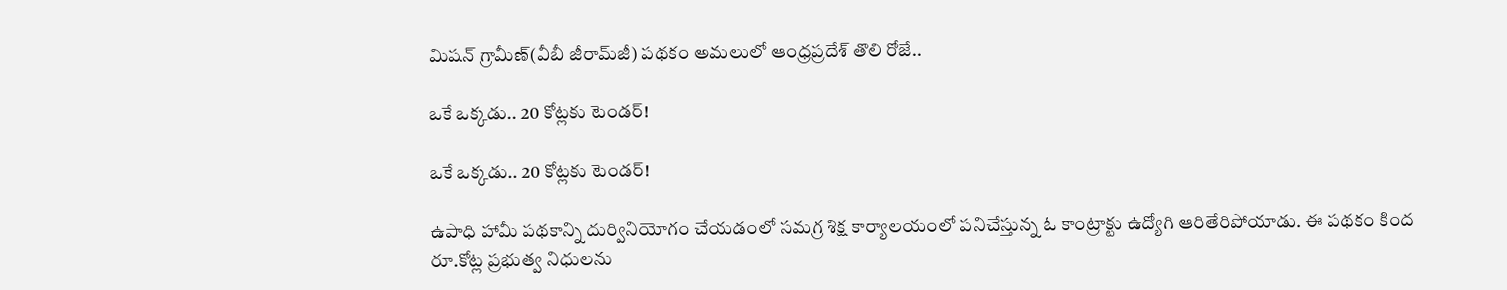మిషన్‌ గ్రామీణ్‌(వీబీ జీరామ్‌జీ) పథకం అమలులో ఆంధ్రప్రదేశ్‌ తొలి రోజే..

ఒకే ఒక్కడు.. 20 కోట్లకు టెండర్‌!

ఒకే ఒక్కడు.. 20 కోట్లకు టెండర్‌!

ఉపాధి హామీ పథకాన్ని దుర్వినియోగం చేయడంలో సమగ్ర శిక్ష కార్యాలయంలో పనిచేస్తున్న ఓ కాంట్రాక్టు ఉద్యోగి ఆరితేరిపోయాడు. ఈ పథకం కింద రూ.కోట్ల ప్రభుత్వ నిధులను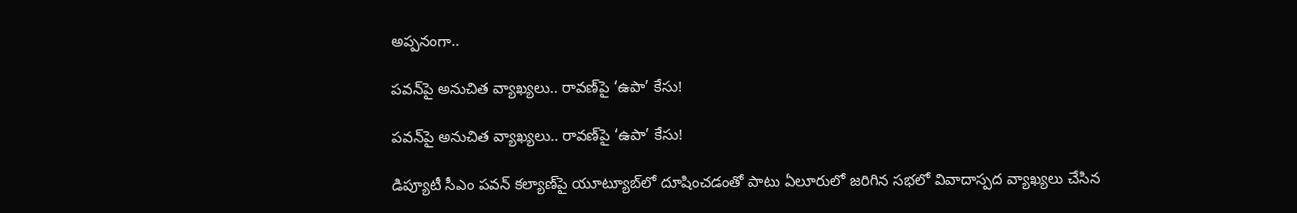అప్పనంగా..

పవన్‌పై అనుచిత వ్యాఖ్యలు.. రావణ్‌పై ‘ఉపా’ కేసు!

పవన్‌పై అనుచిత వ్యాఖ్యలు.. రావణ్‌పై ‘ఉపా’ కేసు!

డిప్యూటీ సీఎం పవన్‌ కల్యాణ్‌పై యూట్యూబ్‌లో దూషించడంతో పాటు ఏలూరులో జరిగిన సభలో వివాదాస్పద వ్యాఖ్యలు చేసిన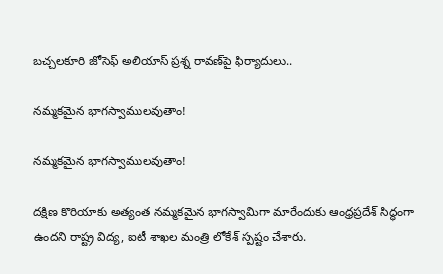బచ్చలకూరి జోసెఫ్‌ అలియాస్‌ ప్రశ్న రావణ్‌పై ఫిర్యాదులు..

నమ్మకమైన భాగస్వాములవుతాం!

నమ్మకమైన భాగస్వాములవుతాం!

దక్షిణ కొరియాకు అత్యంత నమ్మకమైన భాగస్వామిగా మారేందుకు ఆంధ్రప్రదేశ్‌ సిద్ధంగా ఉందని రాష్ట్ర విద్య, ఐటీ శాఖల మంత్రి లోకేశ్‌ స్పష్టం చేశారు.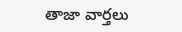తాజా వార్తలు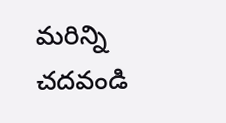మరిన్ని చదవండి